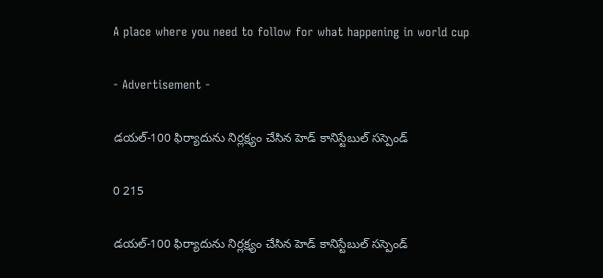A place where you need to follow for what happening in world cup

- Advertisement -

డయల్-100 ఫిర్యాదును నిర్లక్ష్యం చేసిన హెడ్ కానిస్టేబుల్ సస్పెండ్

0 215

డయల్-100 ఫిర్యాదును నిర్లక్ష్యం చేసిన హెడ్ కానిస్టేబుల్ సస్పెండ్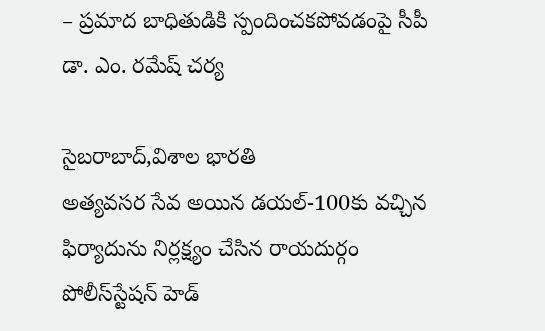– ప్రమాద బాధితుడికి స్పందించకపోవడంపై సీపీ డా. ఎం. రమేష్ చర్య

సైబరాబాద్,విశాల భారతి
అత్యవసర సేవ అయిన డయల్-100కు వచ్చిన ఫిర్యాదును నిర్లక్ష్యం చేసిన రాయదుర్గం పోలీస్‌స్టేషన్ హెడ్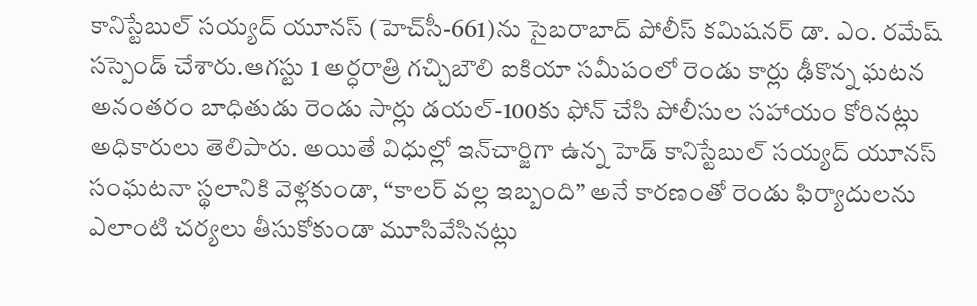కానిస్టేబుల్ సయ్యద్ యూనస్ (హెచ్‌సీ-661)ను సైబరాబాద్ పోలీస్ కమిషనర్ డా. ఎం. రమేష్ సస్పెండ్ చేశారు.ఆగస్టు 1 అర్ధరాత్రి గచ్చిబౌలి ఐకియా సమీపంలో రెండు కార్లు ఢీకొన్న ఘటన అనంతరం బాధితుడు రెండు సార్లు డయల్-100కు ఫోన్ చేసి పోలీసుల సహాయం కోరినట్లు అధికారులు తెలిపారు. అయితే విధుల్లో ఇన్‌చార్జిగా ఉన్న హెడ్ కానిస్టేబుల్ సయ్యద్ యూనస్ సంఘటనా స్థలానికి వెళ్లకుండా, “కాలర్ వల్ల ఇబ్బంది” అనే కారణంతో రెండు ఫిర్యాదులను ఎలాంటి చర్యలు తీసుకోకుండా మూసివేసినట్లు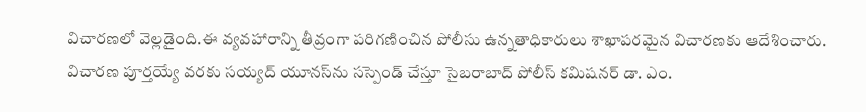విచారణలో వెల్లడైంది.ఈ వ్యవహారాన్ని తీవ్రంగా పరిగణించిన పోలీసు ఉన్నతాధికారులు శాఖాపరమైన విచారణకు ఆదేశించారు. విచారణ పూర్తయ్యే వరకు సయ్యద్ యూనస్‌ను సస్పెండ్ చేస్తూ సైబరాబాద్ పోలీస్ కమిషనర్ డా. ఎం.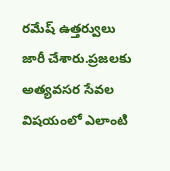రమేష్ ఉత్తర్వులు జారీ చేశారు.ప్రజలకు అత్యవసర సేవల విషయంలో ఎలాంటి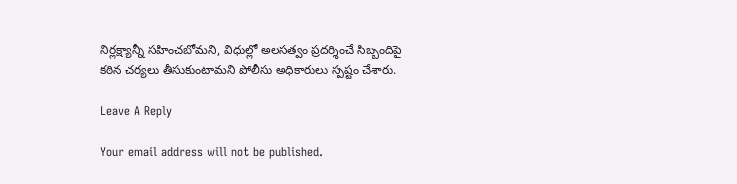నిర్లక్ష్యాన్నీ సహించబోమని, విధుల్లో అలసత్వం ప్రదర్శించే సిబ్బందిపై కఠిన చర్యలు తీసుకుంటామని పోలీసు అధికారులు స్పష్టం చేశారు.

Leave A Reply

Your email address will not be published.